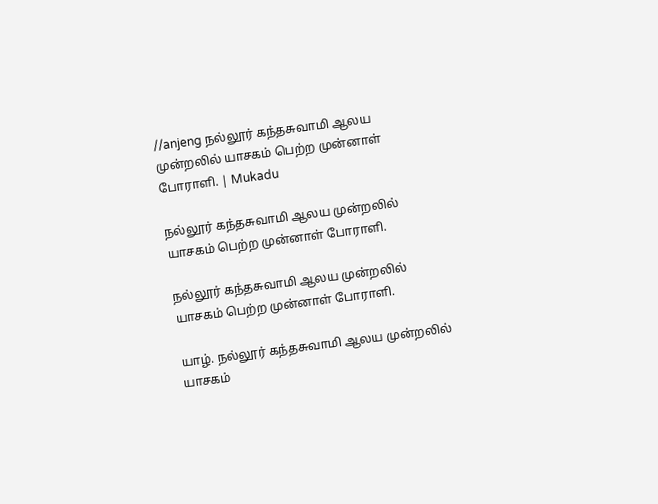//anjeng நல்லூர் கந்தசுவாமி ஆலய முன்றலில் யாசகம் பெற்ற முன்னாள் போராளி. | Mukadu

நல்லூர் கந்தசுவாமி ஆலய முன்றலில் யாசகம் பெற்ற முன்னாள் போராளி.

நல்லூர் கந்தசுவாமி ஆலய முன்றலில் யாசகம் பெற்ற முன்னாள் போராளி.

யாழ். நல்லூர் கந்தசுவாமி ஆலய முன்றலில் யாசகம்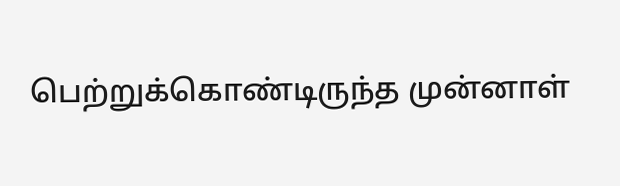பெற்றுக்கொண்டிருந்த முன்னாள்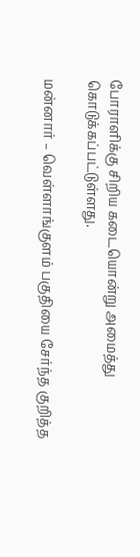போராளிக்கு சிறிய கடையொன்று அமைத்து கொடுக்கப்பட்டுள்ளது.

மன்னார் – வெள்ளாங்குளம் பகுதியை சேர்ந்த குறித்த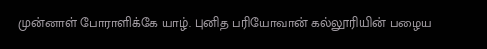முன்னாள் போராளிக்கே யாழ். புனித பரியோவான் கல்லூரியின் பழைய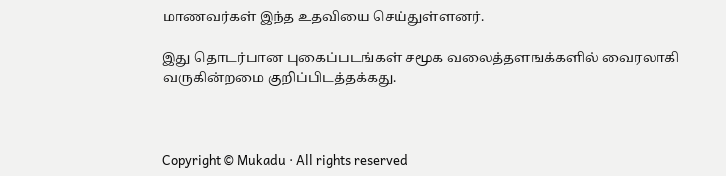மாணவர்கள் இந்த உதவியை செய்துள்ளனர்.

இது தொடர்பான புகைப்படங்கள் சமூக வலைத்தளஙக்களில் வைரலாகி வருகின்றமை குறிப்பிடத்தக்கது.



Copyright © Mukadu · All rights reserved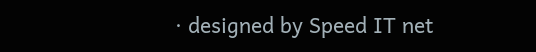· designed by Speed IT net